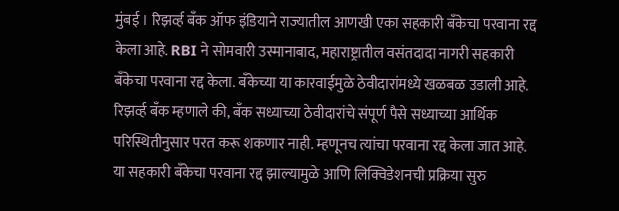मुंबई । रिझर्व्ह बँक ऑफ इंडियाने राज्यातील आणखी एका सहकारी बँकेचा परवाना रद्द केला आहे. RBI ने सोमवारी उस्मानाबाद, महाराष्ट्रातील वसंतदादा नागरी सहकारी बँकेचा परवाना रद्द केला. बँकेच्या या कारवाईमुळे ठेवीदारांमध्ये खळबळ उडाली आहे.
रिझर्व्ह बँक म्हणाले की, बँक सध्याच्या ठेवीदारांचे संपूर्ण पैसे सध्याच्या आर्थिक परिस्थितीनुसार परत करू शकणार नाही. म्हणूनच त्यांचा परवाना रद्द केला जात आहे. या सहकारी बँकेचा परवाना रद्द झाल्यामुळे आणि लिक्विडेशनची प्रक्रिया सुरु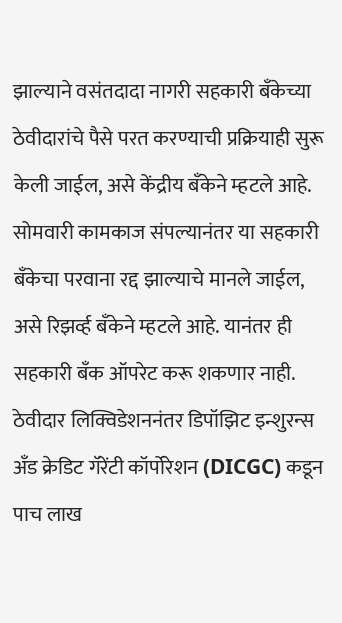झाल्याने वसंतदादा नागरी सहकारी बँकेच्या ठेवीदारांचे पैसे परत करण्याची प्रक्रियाही सुरू केली जाईल, असे केंद्रीय बँकेने म्हटले आहे.
सोमवारी कामकाज संपल्यानंतर या सहकारी बँकेचा परवाना रद्द झाल्याचे मानले जाईल, असे रिझर्व्ह बँकेने म्हटले आहे. यानंतर ही सहकारी बँक ऑपरेट करू शकणार नाही. ठेवीदार लिक्विडेशननंतर डिपॉझिट इन्शुरन्स अँड क्रेडिट गॅरेंटी कॉर्पोरेशन (DICGC) कडून पाच लाख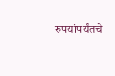रुपयांपर्यंतचे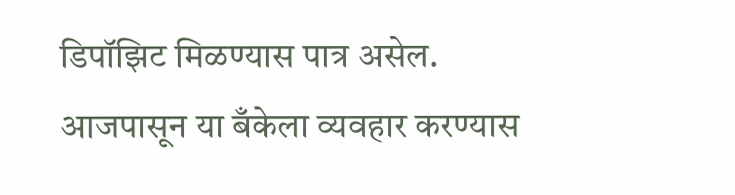डिपॉझिट मिळण्यास पात्र असेल. आजपासून या बँकेला व्यवहार करण्यास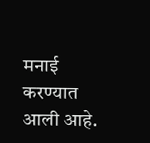मनाई करण्यात आली आहे.